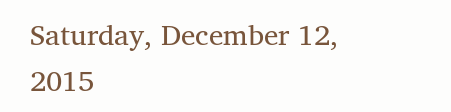Saturday, December 12, 2015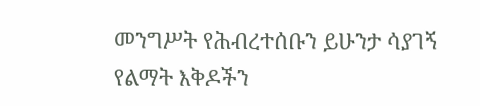መንግሥት የሕብረተሰቡን ይሁንታ ሳያገኝ የልማት እቅዶችን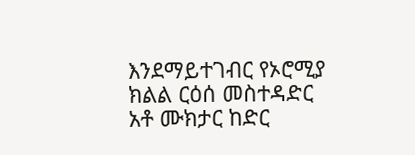እንደማይተገብር የኦሮሚያ ክልል ርዕሰ መስተዳድር አቶ ሙክታር ከድር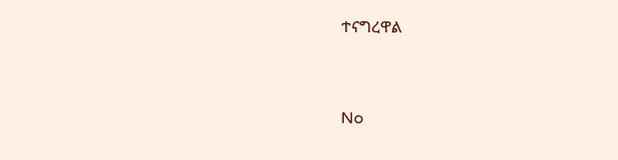ተናግረዋል


No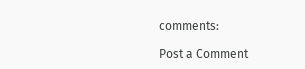comments:

Post a Comment